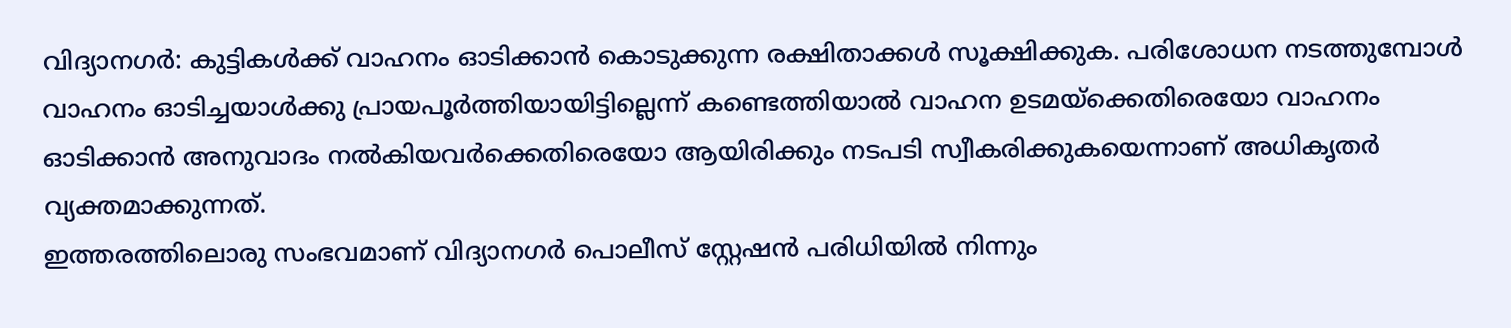വിദ്യാനഗർ: കുട്ടികൾക്ക് വാഹനം ഓടിക്കാൻ കൊടുക്കുന്ന രക്ഷിതാക്കൾ സൂക്ഷിക്കുക. പരിശോധന നടത്തുമ്പോൾ വാഹനം ഓടിച്ചയാൾക്കു പ്രായപൂർത്തിയായിട്ടില്ലെന്ന് കണ്ടെത്തിയാൽ വാഹന ഉടമയ്ക്കെതിരെയോ വാഹനം ഓടിക്കാൻ അനുവാദം നൽകിയവർക്കെതിരെയോ ആയിരിക്കും നടപടി സ്വീകരിക്കുകയെന്നാണ് അധികൃതർ വ്യക്തമാക്കുന്നത്.
ഇത്തരത്തിലൊരു സംഭവമാണ് വിദ്യാനഗർ പൊലീസ് സ്റ്റേഷൻ പരിധിയിൽ നിന്നും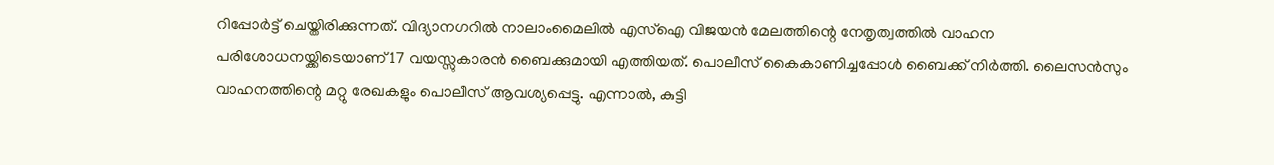റിപ്പോർട്ട് ചെയ്തിരിക്കുന്നത്. വിദ്യാനഗറിൽ നാലാംമൈലിൽ എസ്ഐ വിജയൻ മേലത്തിന്റെ നേതൃത്വത്തിൽ വാഹന പരിശോധനയ്ക്കിടെയാണ് 17 വയസ്സുകാരൻ ബൈക്കുമായി എത്തിയത്. പൊലീസ് കൈകാണിച്ചപ്പോൾ ബൈക്ക് നിർത്തി. ലൈസൻസും വാഹനത്തിന്റെ മറ്റു രേഖകളും പൊലീസ് ആവശ്യപ്പെട്ടു. എന്നാൽ, കുട്ടി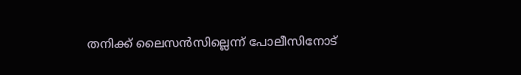തനിക്ക് ലൈസൻസില്ലെന്ന് പോലീസിനോട്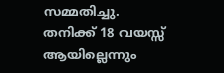സമ്മതിച്ചു.
തനിക്ക് 18 വയസ്സ് ആയില്ലെന്നും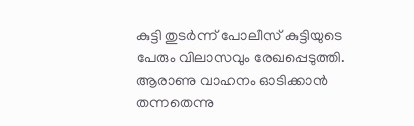കുട്ടി തുടർന്ന് പോലീസ് കുട്ടിയുടെ പേരും വിലാസവും രേഖപ്പെടുത്തി. ആരാണു വാഹനം ഓടിക്കാൻ തന്നതെന്നു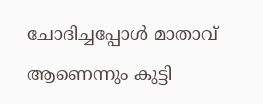ചോദിച്ചപ്പോൾ മാതാവ് ആണെന്നും കുട്ടി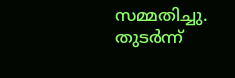സമ്മതിച്ചു. തുടർന്ന്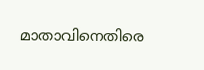മാതാവിനെതിരെ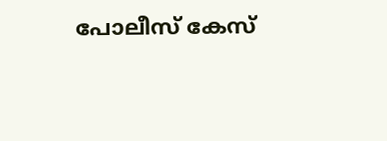പോലീസ് കേസ്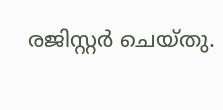രജിസ്റ്റർ ചെയ്തു.